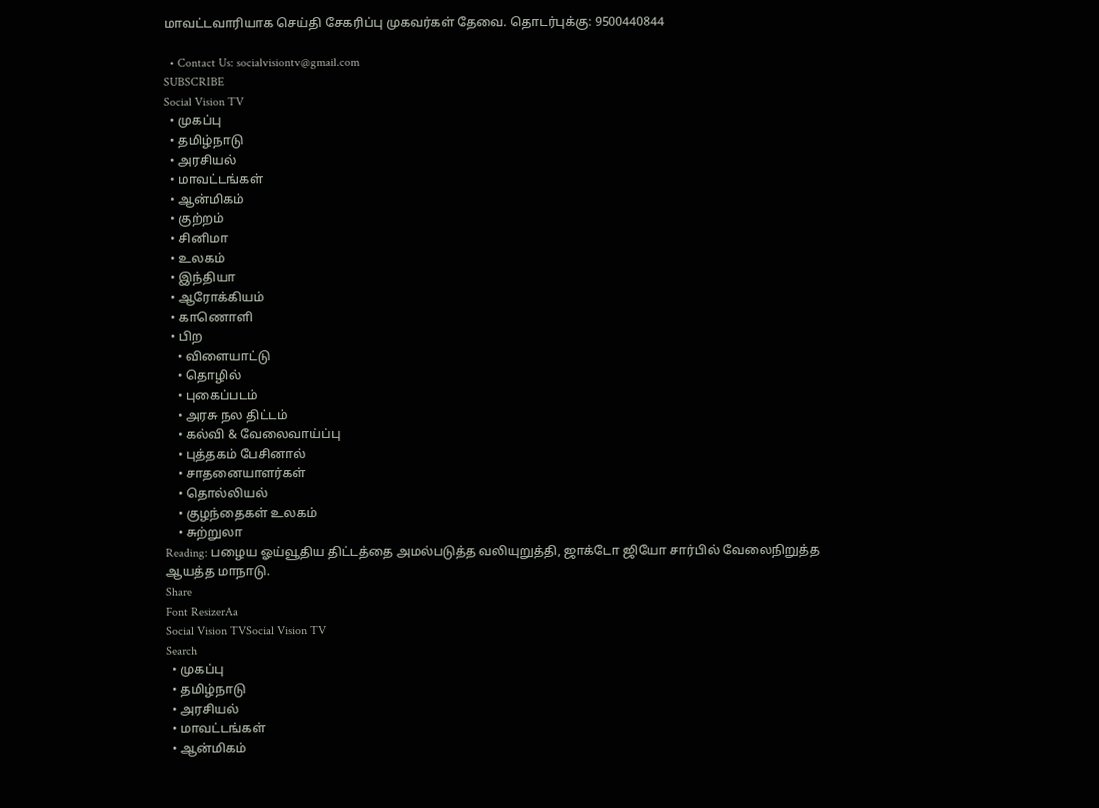மாவட்டவாரியாக செய்தி சேகரிப்பு முகவர்கள் தேவை. தொடர்புக்கு: 9500440844

  • Contact Us: socialvisiontv@gmail.com
SUBSCRIBE
Social Vision TV
  • முகப்பு
  • தமிழ்நாடு
  • அரசியல்
  • மாவட்டங்கள்
  • ஆன்மிகம்
  • குற்றம்
  • சினிமா
  • உலகம்
  • இந்தியா
  • ஆரோக்கியம்
  • காணொளி
  • பிற
    • விளையாட்டு
    • தொழில்
    • புகைப்படம்
    • அரசு நல திட்டம்
    • கல்வி & வேலைவாய்ப்பு
    • புத்தகம் பேசினால்
    • சாதனையாளர்கள்
    • தொல்லியல்
    • குழந்தைகள் உலகம்
    • சுற்றுலா
Reading: பழைய ஓய்வூதிய திட்டத்தை அமல்படுத்த வலியுறுத்தி, ஜாக்டோ ஜியோ சார்பில் வேலைநிறுத்த ஆயத்த மாநாடு.
Share
Font ResizerAa
Social Vision TVSocial Vision TV
Search
  • முகப்பு
  • தமிழ்நாடு
  • அரசியல்
  • மாவட்டங்கள்
  • ஆன்மிகம்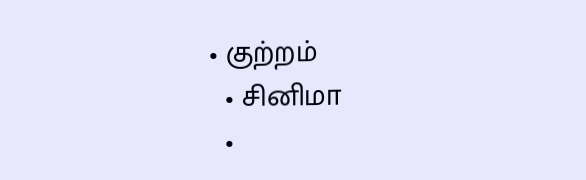• குற்றம்
  • சினிமா
  •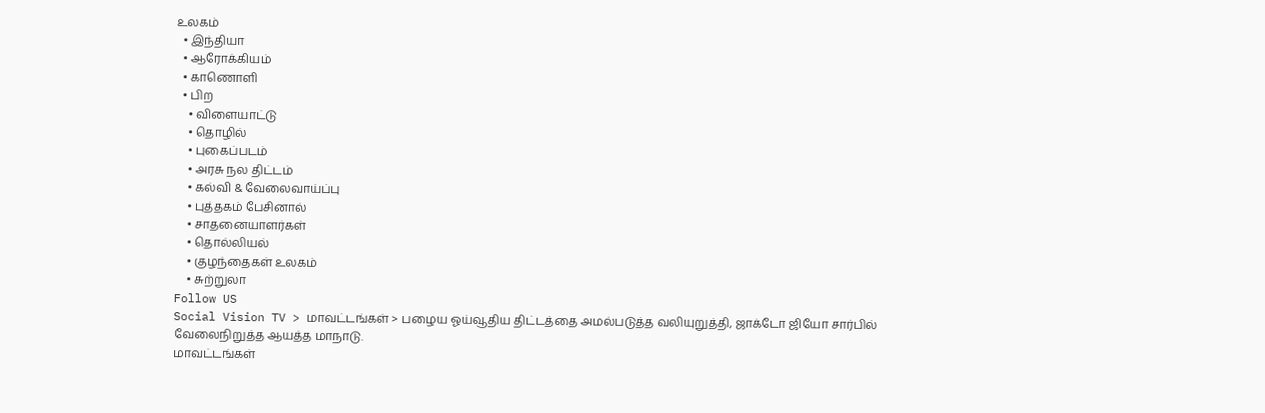உலகம்
  • இந்தியா
  • ஆரோக்கியம்
  • காணொளி
  • பிற
    • விளையாட்டு
    • தொழில்
    • புகைப்படம்
    • அரசு நல திட்டம்
    • கல்வி & வேலைவாய்ப்பு
    • புத்தகம் பேசினால்
    • சாதனையாளர்கள்
    • தொல்லியல்
    • குழந்தைகள் உலகம்
    • சுற்றுலா
Follow US
Social Vision TV > மாவட்டங்கள் > பழைய ஓய்வூதிய திட்டத்தை அமல்படுத்த வலியுறுத்தி, ஜாக்டோ ஜியோ சார்பில் வேலைநிறுத்த ஆயத்த மாநாடு.
மாவட்டங்கள்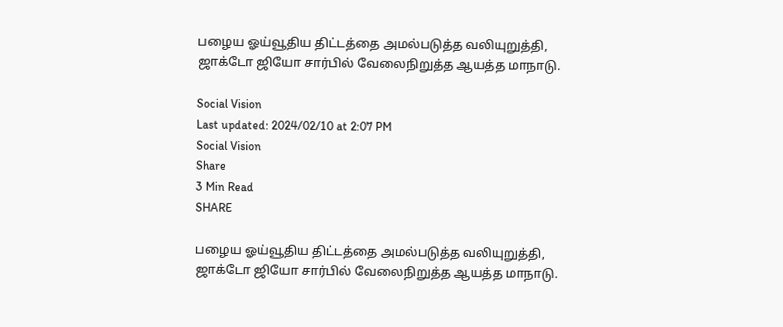பழைய ஓய்வூதிய திட்டத்தை அமல்படுத்த வலியுறுத்தி, ஜாக்டோ ஜியோ சார்பில் வேலைநிறுத்த ஆயத்த மாநாடு.

Social Vision
Last updated: 2024/02/10 at 2:07 PM
Social Vision
Share
3 Min Read
SHARE

பழைய ஓய்வூதிய திட்டத்தை அமல்படுத்த வலியுறுத்தி, ஜாக்டோ ஜியோ சார்பில் வேலைநிறுத்த ஆயத்த மாநாடு.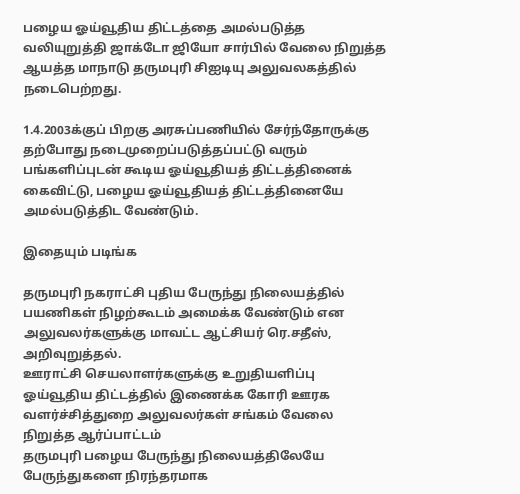பழைய ஓய்வூதிய திட்டத்தை அமல்படுத்த வலியுறுத்தி ஜாக்டோ ஜியோ சார்பில் வேலை நிறுத்த ஆயத்த மாநாடு தருமபுரி சிஐடியு அலுவலகத்தில் நடைபெற்றது.

1.4.2003க்குப் பிறகு அரசுப்பணியில் சேர்ந்தோருக்கு தற்போது நடைமுறைப்படுத்தப்பட்டு வரும் பங்களிப்புடன் கூடிய ஓய்வூதியத் திட்டத்தினைக் கைவிட்டு, பழைய ஓய்வூதியத் திட்டத்தினையே அமல்படுத்திட வேண்டும்.

இதையும் படிங்க

தருமபுரி நகராட்சி புதிய பேருந்து நிலையத்தில் பயணிகள் நிழற்கூடம் அமைக்க வேண்டும் என அலுவலர்களுக்கு மாவட்ட ஆட்சியர் ரெ.சதீஸ், அறிவுறுத்தல்.
ஊராட்சி செயலாளர்களுக்கு உறுதியளிப்பு ஓய்வூதிய திட்டத்தில் இணைக்க கோரி ஊரக வளர்ச்சித்துறை அலுவலர்கள் சங்கம் வேலை நிறுத்த ஆர்ப்பாட்டம்
தருமபுரி பழைய பேருந்து நிலையத்திலேயே பேருந்துகளை நிரந்தரமாக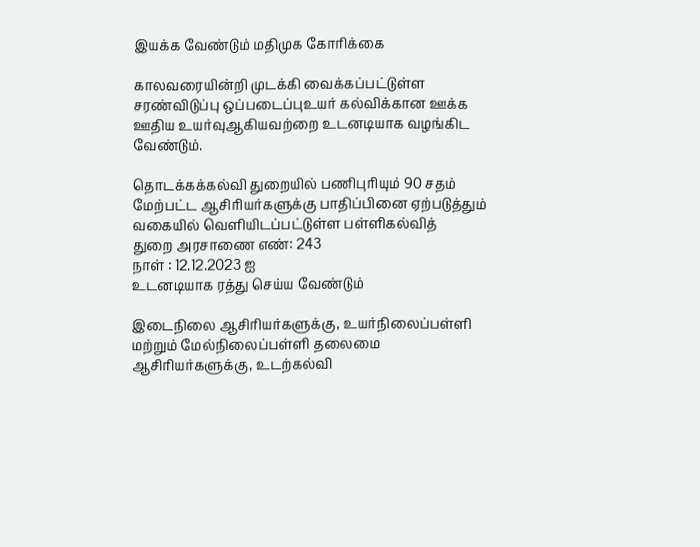இயக்க வேண்டும் மதிமுக கோரிக்கை

காலவரையின்றி முடக்கி வைக்கப்பட்டுள்ள சரண்விடுப்பு ஒப்படைப்புஉயர் கல்விக்கான ஊக்க ஊதிய உயர்வுஆகியவற்றை உடனடியாக வழங்கிட வேண்டும்.

தொடக்கக்கல்வி துறையில் பணிபுரியும் 90 சதம் மேற்பட்ட ஆசிரியர்களுக்கு பாதிப்பினை ஏற்படுத்தும் வகையில் வெளியிடப்பட்டுள்ள பள்ளிகல்வித்
துறை அரசாணை எண்: 243
நாள் : 12.12.2023 ஐ
உடனடியாக ரத்து செய்ய வேண்டும்

இடைநிலை ஆசிரியர்களுக்கு, உயர்நிலைப்பள்ளி மற்றும் மேல்நிலைப்பள்ளி தலைமை ஆசிரியர்களுக்கு, உடற்கல்வி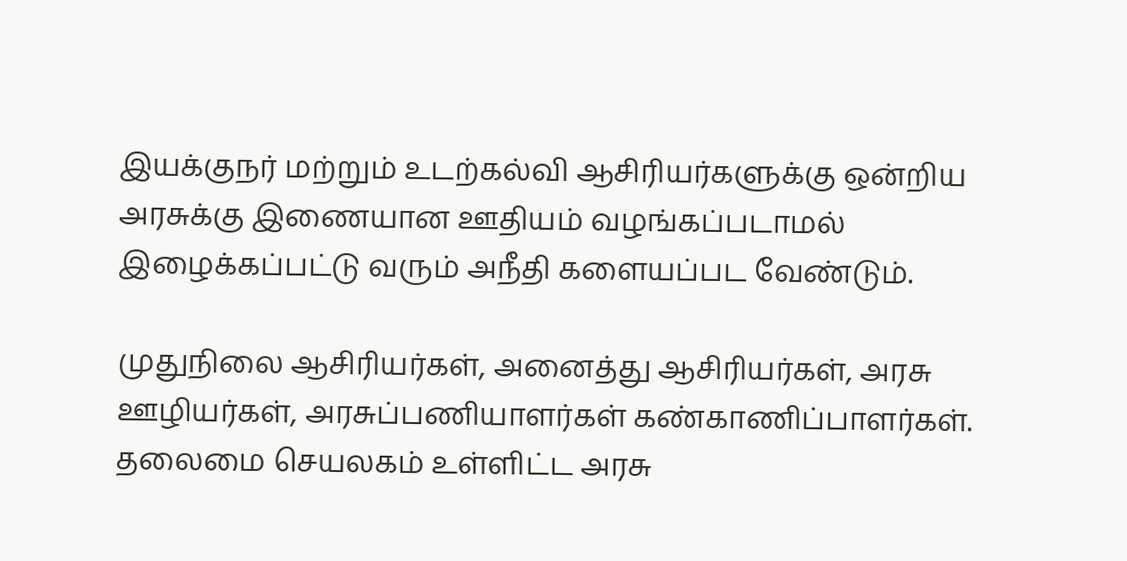இயக்குநர் மற்றும் உடற்கல்வி ஆசிரியர்களுக்கு ஒன்றிய அரசுக்கு இணையான ஊதியம் வழங்கப்படாமல் இழைக்கப்பட்டு வரும் அநீதி களையப்பட வேண்டும்.

முதுநிலை ஆசிரியர்கள், அனைத்து ஆசிரியர்கள், அரசு ஊழியர்கள், அரசுப்பணியாளர்கள் கண்காணிப்பாளர்கள். தலைமை செயலகம் உள்ளிட்ட அரசு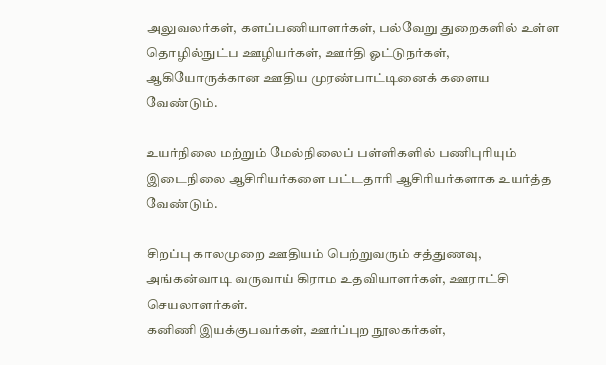அலுவலர்கள், களப்பணியாளர்கள், பல்வேறு துறைகளில் உள்ள தொழில்நுட்ப ஊழியர்கள், ஊர்தி ஓட்டுநர்கள், ஆகியோருக்கான ஊதிய முரண்பாட்டினைக் களைய வேண்டும்.

உயர்நிலை மற்றும் மேல்நிலைப் பள்ளிகளில் பணிபுரியும் இடைநிலை ஆசிரியர்களை பட்டதாரி ஆசிரியர்களாக உயர்த்த வேண்டும்.

சிறப்பு காலமுறை ஊதியம் பெற்றுவரும் சத்துணவு, அங்கன்வாடி வருவாய் கிராம உதவியாளர்கள், ஊராட்சி செயலாளர்கள்.
கனிணி இயக்குபவர்கள், ஊர்ப்புற நூலகர்கள்,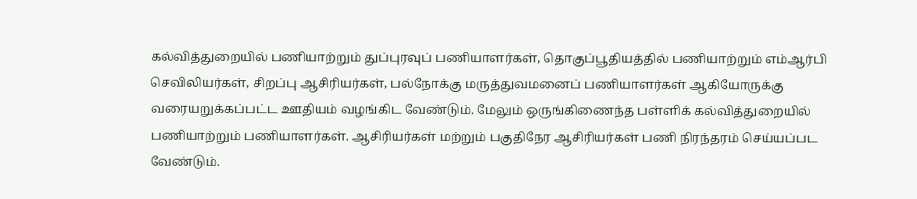கல்வித்துறையில் பணியாற்றும் துப்புரவுப் பணியாளர்கள், தொகுப்பூதியத்தில் பணியாற்றும் எம்ஆர்பி செவிலியர்கள், சிறப்பு ஆசிரியர்கள், பல்நோக்கு மருத்துவமனைப் பணியாளர்கள் ஆகியோருக்கு வரையறுக்கப்பட்ட ஊதியம் வழங்கிட வேண்டும். மேலும் ஒருங்கிணைந்த பள்ளிக் கல்வித்துறையில் பணியாற்றும் பணியாளர்கள். ஆசிரியர்கள் மற்றும் பகுதிநேர ஆசிரியர்கள் பணி நிரந்தரம் செய்யப்பட வேண்டும்.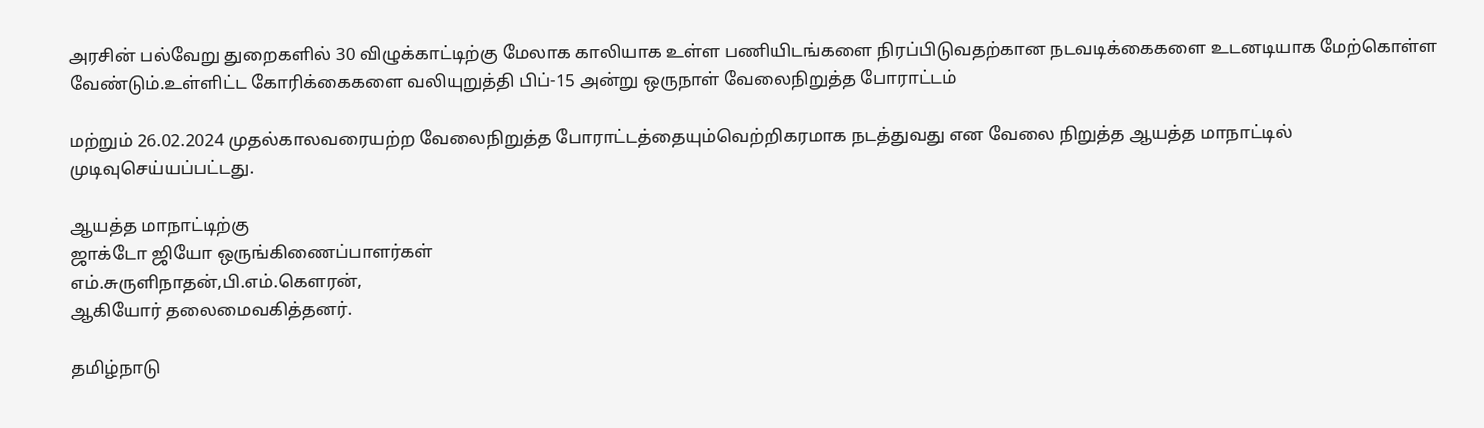அரசின் பல்வேறு துறைகளில் 30 விழுக்காட்டிற்கு மேலாக காலியாக உள்ள பணியிடங்களை நிரப்பிடுவதற்கான நடவடிக்கைகளை உடனடியாக மேற்கொள்ள வேண்டும்.உள்ளிட்ட கோரிக்கைகளை வலியுறுத்தி பிப்-15 அன்று ஒருநாள் வேலைநிறுத்த போராட்டம்

மற்றும் 26.02.2024 முதல்காலவரையற்ற வேலைநிறுத்த போராட்டத்தையும்வெற்றிகரமாக நடத்துவது என வேலை நிறுத்த ஆயத்த மாநாட்டில் முடிவுசெய்யப்பட்டது‌.

ஆயத்த மாநாட்டிற்கு
ஜாக்டோ ஜியோ ஒருங்கிணைப்பாளர்கள்
எம்.சுருளிநாதன்,பி.எம்.கெளரன்,
ஆகியோர் தலைமைவகித்தனர்.

தமிழ்நாடு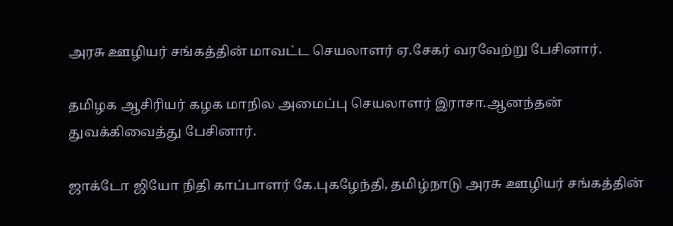அரசு ஊழியர் சங்கத்தின் மாவட்ட செயலாளர் ஏ.சேகர் வரவேற்று பேசினார்.

தமிழக ஆசிரியர் கழக மாநில அமைப்பு செயலாளர் இராசா.ஆனந்தன் துவக்கிவைத்து பேசினார்.

ஜாக்டோ ஜியோ நிதி காப்பாளர் கே.புகழேந்தி, தமிழ்நாடு அரசு ஊழியர் சங்கத்தின்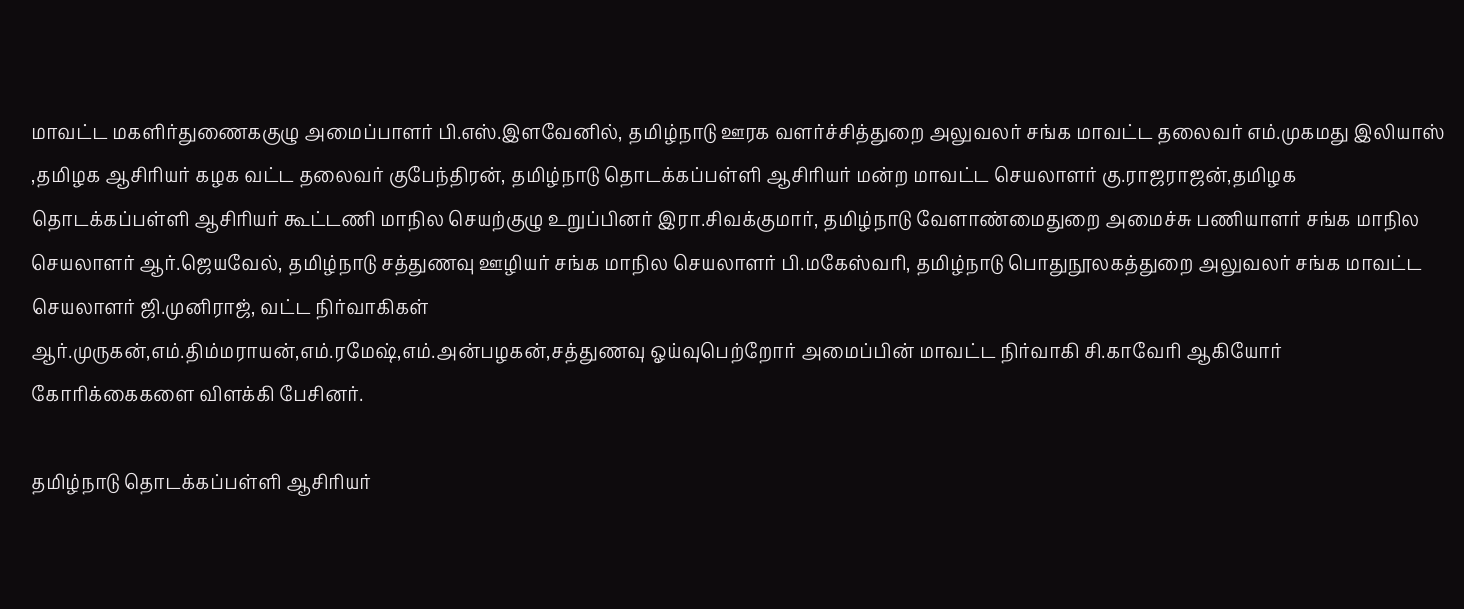மாவட்ட மகளிர்துணைககுழு அமைப்பாளர் பி.எஸ்.இளவேனில், தமிழ்நாடு ஊரக வளர்ச்சித்துறை அலுவலர் சங்க மாவட்ட தலைவர் எம்.முகமது இலியாஸ் ,தமிழக ஆசிரியர் கழக வட்ட தலைவர் குபேந்திரன், தமிழ்நாடு தொடக்கப்பள்ளி ஆசிரியர் மன்ற மாவட்ட செயலாளர் கு.ராஜராஜன்,தமிழக தொடக்கப்பள்ளி ஆசிரியர் கூட்டணி மாநில செயற்குழு உறுப்பினர் இரா.சிவக்குமார், தமிழ்நாடு வேளாண்மைதுறை அமைச்சு பணியாளர் சங்க மாநில செயலாளர் ஆர்.ஜெயவேல், தமிழ்நாடு சத்துணவு ஊழியர் சங்க மாநில செயலாளர் பி.மகேஸ்வரி, தமிழ்நாடு பொதுநூலகத்துறை அலுவலர் சங்க மாவட்ட செயலாளர் ஜி.முனிராஜ், வட்ட நிர்வாகிகள்
ஆர்.முருகன்,எம்.திம்மராயன்,எம்.ரமேஷ்,எம்.அன்பழகன்,சத்துணவு ஓய்வுபெற்றோர் அமைப்பின் மாவட்ட நிர்வாகி சி.காவேரி ஆகியோர் கோரிக்கைகளை விளக்கி பேசினர்.

தமிழ்நாடு தொடக்கப்பள்ளி ஆசிரியர்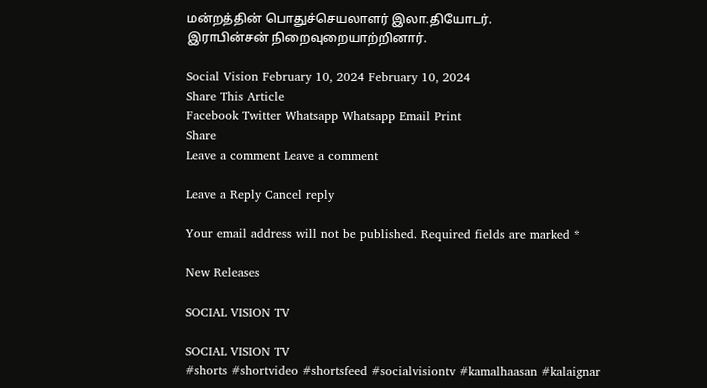மன்றத்தின் பொதுச்செயலாளர் இலா.தியோடர்.
இராபின்சன் நிறைவுறையாற்றினார்.

Social Vision February 10, 2024 February 10, 2024
Share This Article
Facebook Twitter Whatsapp Whatsapp Email Print
Share
Leave a comment Leave a comment

Leave a Reply Cancel reply

Your email address will not be published. Required fields are marked *

New Releases

SOCIAL VISION TV

SOCIAL VISION TV
#shorts #shortvideo #shortsfeed #socialvisiontv #kamalhaasan #kalaignar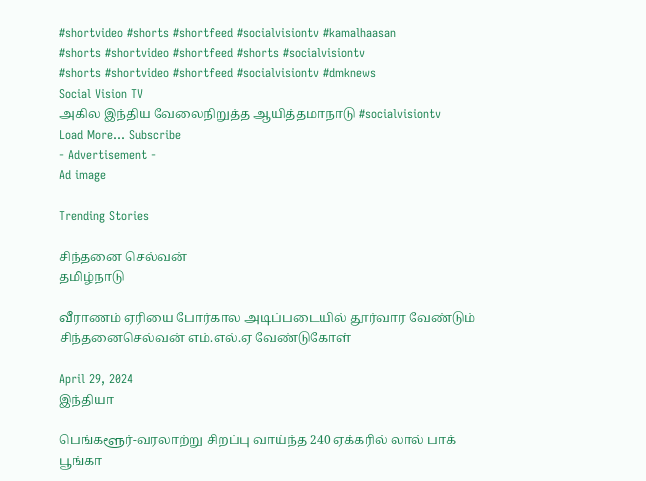#shortvideo #shorts #shortfeed #socialvisiontv #kamalhaasan
#shorts #shortvideo #shortfeed #shorts #socialvisiontv
#shorts #shortvideo #shortfeed #socialvisiontv #dmknews
Social Vision TV
அகில இந்திய வேலைநிறுத்த ஆயித்தமாநாடு #socialvisiontv
Load More... Subscribe
- Advertisement -
Ad image

Trending Stories

சிந்தனை செல்வன்
தமிழ்நாடு

வீராணம் ஏரியை போர்கால அடிப்படையில் தூர்வார வேண்டும் சிந்தனைசெல்வன் எம்.எல்.ஏ வேண்டுகோள்

April 29, 2024
இந்தியா

பெங்களூர்-வரலாற்று சிறப்பு வாய்ந்த 240 ஏக்கரில் லால் பாக் பூங்கா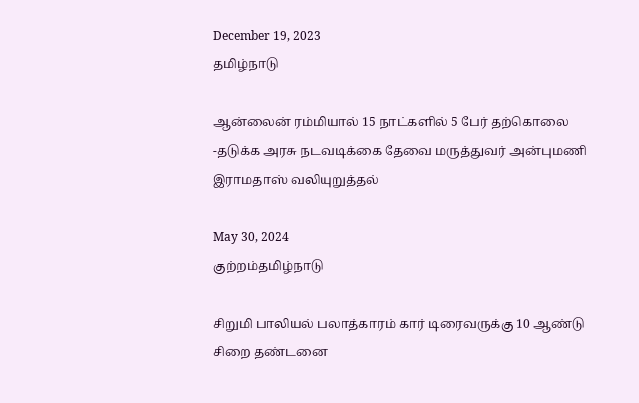December 19, 2023
தமிழ்நாடு

ஆன்லைன் ரம்மியால் 15 நாட்களில் 5 பேர் தற்கொலை -தடுக்க அரசு நடவடிக்கை தேவை மருத்துவர் அன்புமணி இராமதாஸ் வலியுறுத்தல்

May 30, 2024
குற்றம்தமிழ்நாடு

சிறுமி பாலியல் பலாத்காரம் கார் டிரைவருக்கு 10 ஆண்டு சிறை தண்டனை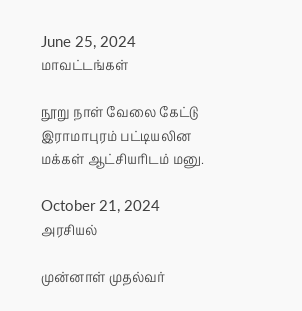June 25, 2024
மாவட்டங்கள்

நூறு நாள் வேலை கேட்டு இராமாபுரம் பட்டியலின மக்கள் ஆட்சியரிடம் மனு.

October 21, 2024
அரசியல்

முன்னாள் முதல்வர்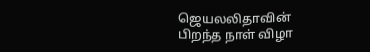ஜெயலலிதாவின் பிறந்த நாள் விழா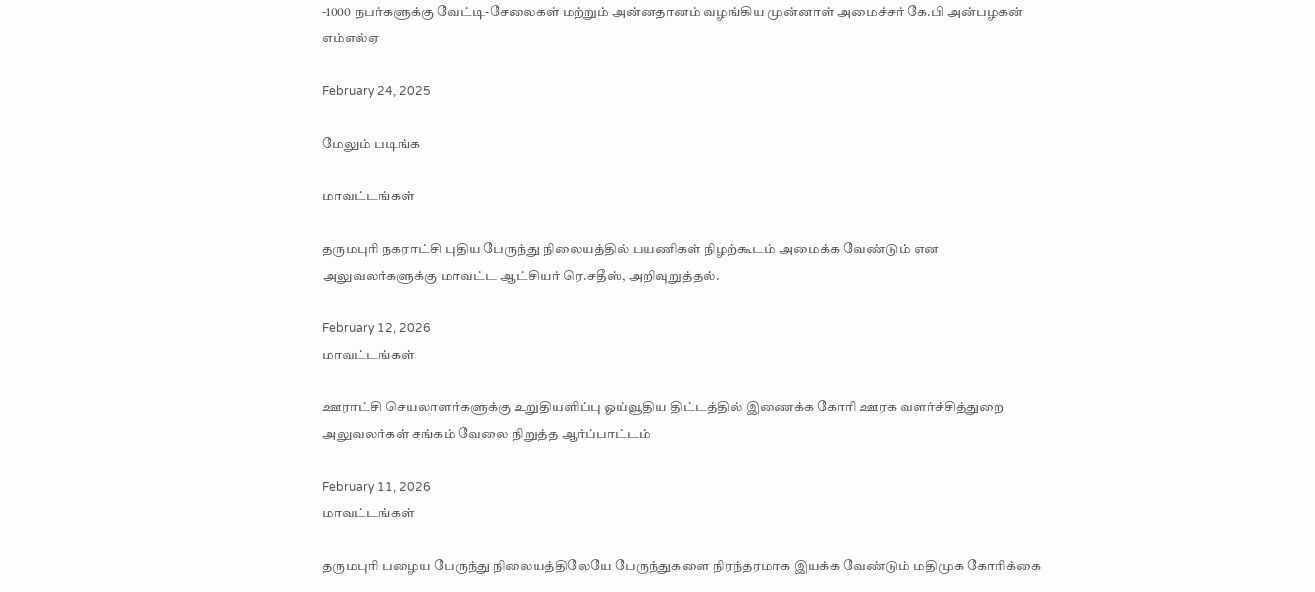-1000 நபர்களுக்கு வேட்டி-சேலைகள் மற்றும் அன்னதானம் வழங்கிய முன்னாள் அமைச்சர் கே.பி அன்பழகன் எம்எல்ஏ

February 24, 2025

மேலும் படிங்க

மாவட்டங்கள்

தருமபுரி நகராட்சி புதிய பேருந்து நிலையத்தில் பயணிகள் நிழற்கூடம் அமைக்க வேண்டும் என அலுவலர்களுக்கு மாவட்ட ஆட்சியர் ரெ.சதீஸ், அறிவுறுத்தல்.

February 12, 2026
மாவட்டங்கள்

ஊராட்சி செயலாளர்களுக்கு உறுதியளிப்பு ஓய்வூதிய திட்டத்தில் இணைக்க கோரி ஊரக வளர்ச்சித்துறை அலுவலர்கள் சங்கம் வேலை நிறுத்த ஆர்ப்பாட்டம்

February 11, 2026
மாவட்டங்கள்

தருமபுரி பழைய பேருந்து நிலையத்திலேயே பேருந்துகளை நிரந்தரமாக இயக்க வேண்டும் மதிமுக கோரிக்கை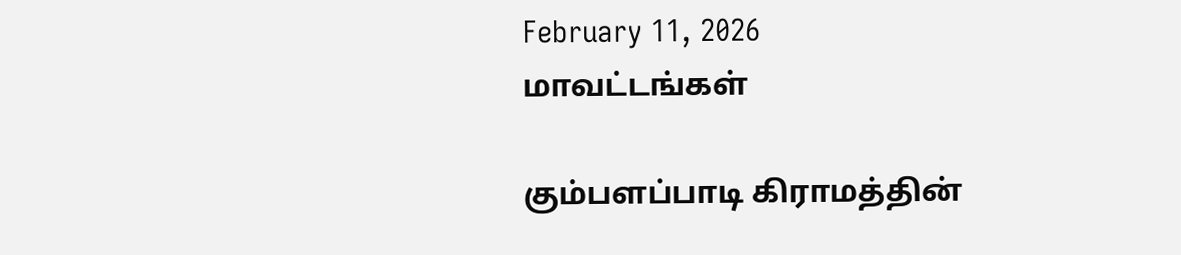February 11, 2026
மாவட்டங்கள்

கும்பளப்பாடி கிராமத்தின்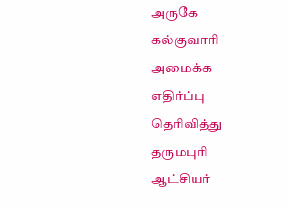அருகே கல்குவாரி அமைக்க எதிர்ப்பு தெரிவித்து தருமபுரி ஆட்சியர்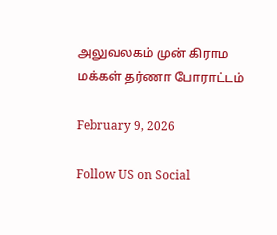அலுவலகம் முன் கிராம மக்கள் தர்ணா போராட்டம்

February 9, 2026

Follow US on Social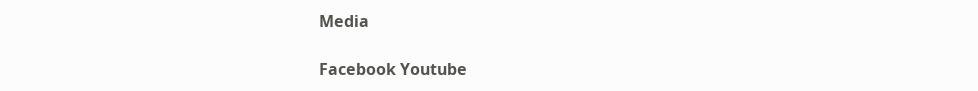Media

Facebook Youtube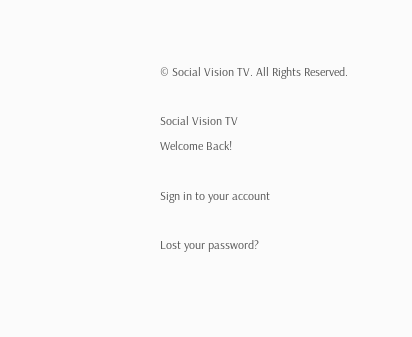© Social Vision TV. All Rights Reserved.

Social Vision TV
Welcome Back!

Sign in to your account

Lost your password?